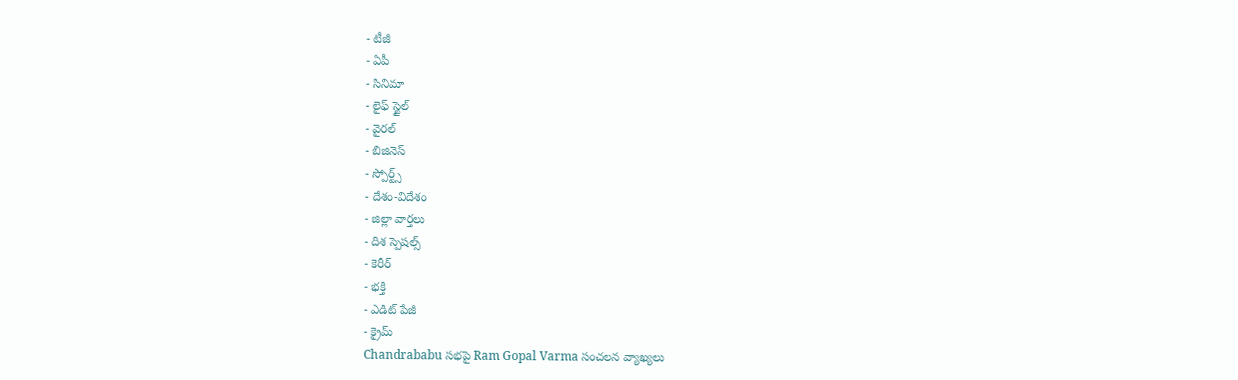- టీజీ
- ఏపీ
- సినిమా
- లైఫ్ స్టైల్
- వైరల్
- బిజినెస్
- స్పోర్ట్స్
- దేశం-విదేశం
- జిల్లా వార్తలు
- దిశ స్పెషల్స్
- కెరీర్
- భక్తి
- ఎడిట్ పేజీ
- క్రైమ్
Chandrababu సభపై Ram Gopal Varma సంచలన వ్యాఖ్యలు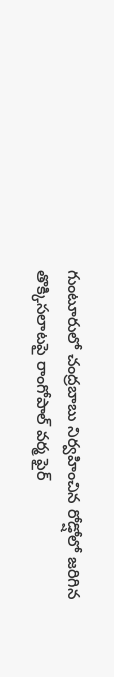గుంటూరులో చంద్రబాబు నిర్వహించిన రోడ్షోలో జరిగిన తొక్కిసలాటపై రాంగోపాల్ వర్మ ఫైర్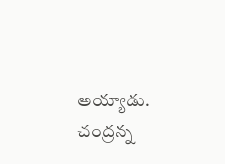అయ్యాడు. చంద్రన్న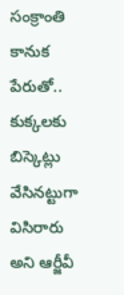సంక్రాంతి కానుక పేరుతో.. కుక్కలకు బిస్కెట్లు వేసినట్టుగా విసిరారు అని ఆర్జీవీ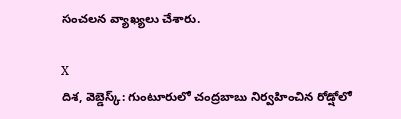సంచలన వ్యాఖ్యలు చేశారు.

X
దిశ, వెబ్డెస్క్: గుంటూరులో చంద్రబాబు నిర్వహించిన రోడ్షోలో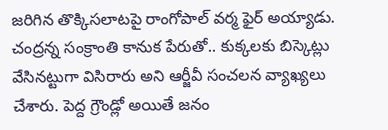జరిగిన తొక్కిసలాటపై రాంగోపాల్ వర్మ ఫైర్ అయ్యాడు. చంద్రన్న సంక్రాంతి కానుక పేరుతో.. కుక్కలకు బిస్కెట్లు వేసినట్టుగా విసిరారు అని ఆర్జీవీ సంచలన వ్యాఖ్యలు చేశారు. పెద్ద గ్రౌండ్లో అయితే జనం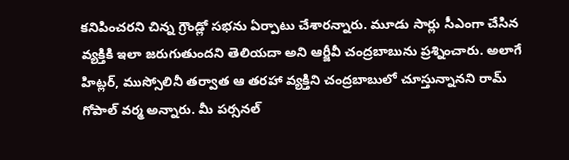కనిపించరని చిన్న గ్రౌండ్లో సభను ఏర్పాటు చేశారన్నారు. మూడు సార్లు సీఎంగా చేసిన వ్యక్తికి ఇలా జరుగుతుందని తెలియదా అని ఆర్జీవీ చంద్రబాబును ప్రశ్నించారు. అలాగే హిట్లర్, ముస్సోలినీ తర్వాత ఆ తరహా వ్యక్తిని చంద్రబాబులో చూస్తున్నానని రామ్ గోపాల్ వర్మ అన్నారు. మీ పర్సనల్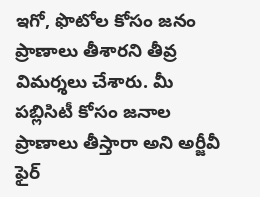ఇగో, ఫొటోల కోసం జనం ప్రాణాలు తీశారని తీవ్ర విమర్శలు చేశారు. మీ పబ్లిసిటీ కోసం జనాల ప్రాణాలు తీస్తారా అని అర్జీవీ ఫైర్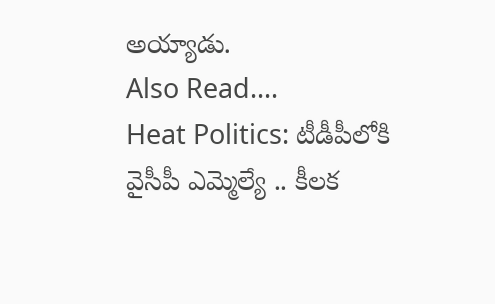అయ్యాడు.
Also Read....
Heat Politics: టీడీపీలోకి వైసీపీ ఎమ్మెల్యే .. కీలక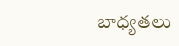బాధ్యతలు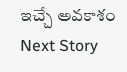ఇచ్చే అవకాశం
Next Story